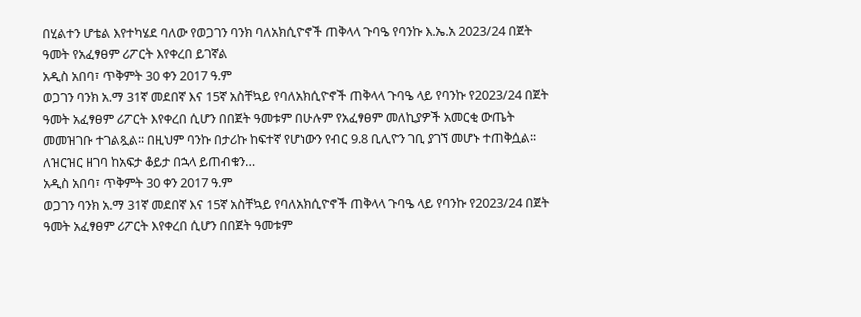በሂልተን ሆቴል እየተካሄደ ባለው የወጋገን ባንክ ባለአክሲዮኖች ጠቅላላ ጉባዔ የባንኩ እ.ኤ.አ 2023/24 በጀት ዓመት የአፈፃፀም ሪፖርት እየቀረበ ይገኛል
አዲስ አበባ፣ ጥቅምት 30 ቀን 2017 ዓ.ም
ወጋገን ባንክ አ.ማ 31ኛ መደበኛ እና 15ኛ አስቸኳይ የባለአክሲዮኖች ጠቅላላ ጉባዔ ላይ የባንኩ የ2023/24 በጀት ዓመት አፈፃፀም ሪፖርት እየቀረበ ሲሆን በበጀት ዓመቱም በሁሉም የአፈፃፀም መለኪያዎች አመርቂ ውጤት መመዝገቡ ተገልጿል፡፡ በዚህም ባንኩ በታሪኩ ከፍተኛ የሆነውን የብር 9.8 ቢሊዮን ገቢ ያገኘ መሆኑ ተጠቅሷል፡፡
ለዝርዝር ዘገባ ከአፍታ ቆይታ በኋላ ይጠብቁን…
አዲስ አበባ፣ ጥቅምት 30 ቀን 2017 ዓ.ም
ወጋገን ባንክ አ.ማ 31ኛ መደበኛ እና 15ኛ አስቸኳይ የባለአክሲዮኖች ጠቅላላ ጉባዔ ላይ የባንኩ የ2023/24 በጀት ዓመት አፈፃፀም ሪፖርት እየቀረበ ሲሆን በበጀት ዓመቱም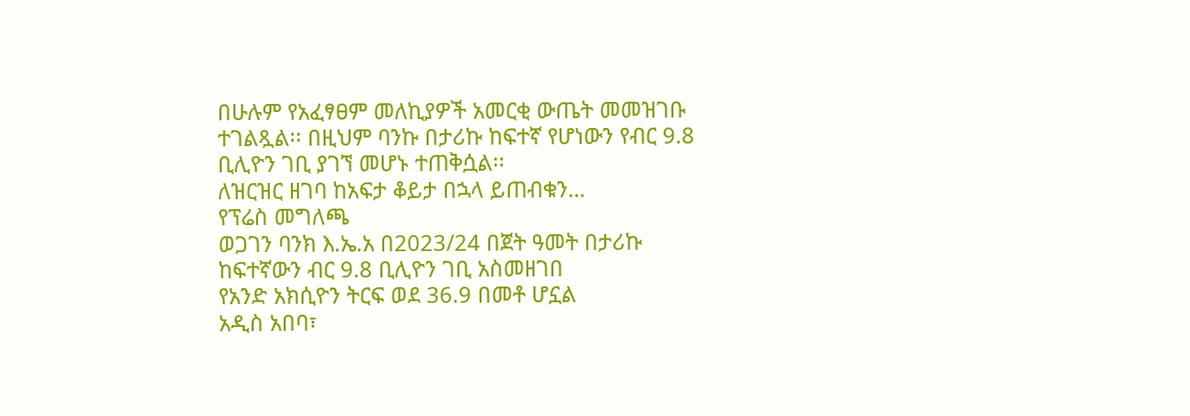በሁሉም የአፈፃፀም መለኪያዎች አመርቂ ውጤት መመዝገቡ ተገልጿል፡፡ በዚህም ባንኩ በታሪኩ ከፍተኛ የሆነውን የብር 9.8 ቢሊዮን ገቢ ያገኘ መሆኑ ተጠቅሷል፡፡
ለዝርዝር ዘገባ ከአፍታ ቆይታ በኋላ ይጠብቁን…
የፕሬስ መግለጫ
ወጋገን ባንክ እ.ኤ.አ በ2023/24 በጀት ዓመት በታሪኩ ከፍተኛውን ብር 9.8 ቢሊዮን ገቢ አስመዘገበ
የአንድ አክሲዮን ትርፍ ወደ 36.9 በመቶ ሆኗል
አዲስ አበባ፣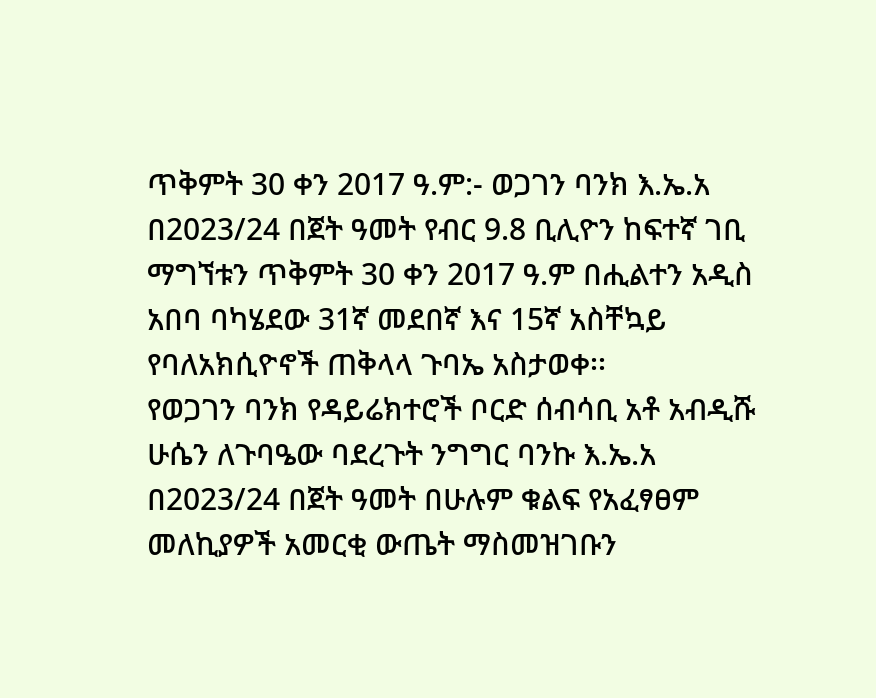ጥቅምት 30 ቀን 2017 ዓ.ም:- ወጋገን ባንክ እ.ኤ.አ በ2023/24 በጀት ዓመት የብር 9.8 ቢሊዮን ከፍተኛ ገቢ ማግኘቱን ጥቅምት 30 ቀን 2017 ዓ.ም በሒልተን አዲስ አበባ ባካሄደው 31ኛ መደበኛ እና 15ኛ አስቸኳይ የባለአክሲዮኖች ጠቅላላ ጉባኤ አስታወቀ፡፡
የወጋገን ባንክ የዳይሬክተሮች ቦርድ ሰብሳቢ አቶ አብዲሹ ሁሴን ለጉባዔው ባደረጉት ንግግር ባንኩ እ.ኤ.አ በ2023/24 በጀት ዓመት በሁሉም ቁልፍ የአፈፃፀም መለኪያዎች አመርቂ ውጤት ማስመዝገቡን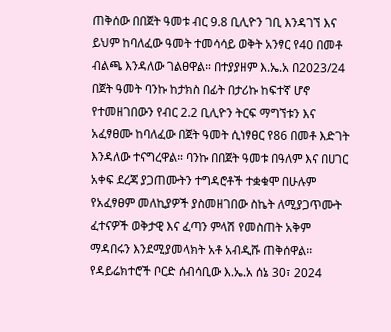ጠቅሰው በበጀት ዓመቱ ብር 9.8 ቢሊዮን ገቢ እንዳገኘ እና ይህም ከባለፈው ዓመት ተመሳሳይ ወቅት አንፃር የ40 በመቶ ብልጫ እንዳለው ገልፀዋል። በተያያዘም እ.ኤ.አ በ2023/24 በጀት ዓመት ባንኩ ከታክስ በፊት በታሪኩ ከፍተኛ ሆኖ የተመዘገበውን የብር 2.2 ቢሊዮን ትርፍ ማግኘቱን እና አፈፃፀሙ ከባለፈው በጀት ዓመት ሲነፃፀር የ86 በመቶ እድገት እንዳለው ተናግረዋል። ባንኩ በበጀት ዓመቱ በዓለም እና በሀገር አቀፍ ደረጃ ያጋጠሙትን ተግዳሮቶች ተቋቁሞ በሁሉም የአፈፃፀም መለኪያዎች ያስመዘገበው ስኬት ለሚያጋጥሙት ፈተናዎች ወቅታዊ እና ፈጣን ምላሽ የመስጠት አቅም ማዳበሩን እንደሚያመላክት አቶ አብዲሹ ጠቅሰዋል፡፡
የዳይሬክተሮች ቦርድ ሰብሳቢው እ.ኤ.አ ሰኔ 30፣ 2024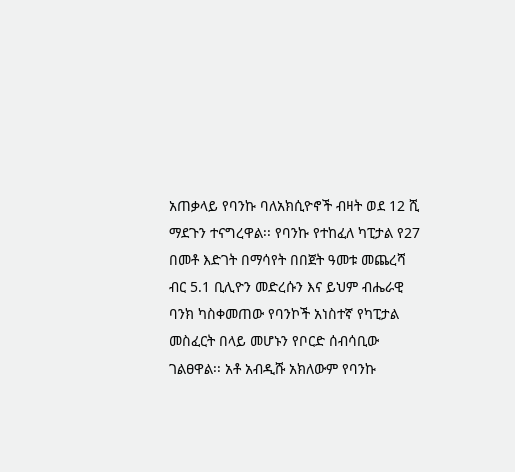አጠቃላይ የባንኩ ባለአክሲዮኖች ብዛት ወደ 12 ሺ ማደጉን ተናግረዋል፡፡ የባንኩ የተከፈለ ካፒታል የ27 በመቶ እድገት በማሳየት በበጀት ዓመቱ መጨረሻ ብር 5.1 ቢሊዮን መድረሱን እና ይህም ብሔራዊ ባንክ ካስቀመጠው የባንኮች አነስተኛ የካፒታል መስፈርት በላይ መሆኑን የቦርድ ሰብሳቢው ገልፀዋል፡፡ አቶ አብዲሹ አክለውም የባንኩ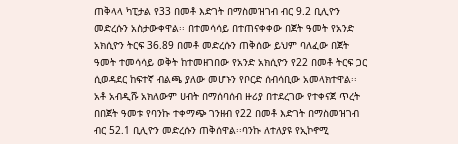ጠቅላላ ካፒታል የ33 በመቶ እድገት በማስመዝገብ ብር 9.2 ቢሊዮን መድረሱን አስታውቀዋል፡፡ በተመሳሳይ በተጠናቀቀው በጀት ዓመት የአንድ አክሲዮን ትርፍ 36.89 በመቶ መድረሱን ጠቅሰው ይህም ባለፈው በጀት ዓመት ተመሳሳይ ወቅት ከተመዘገበው የአንድ አክሲዮን የ22 በመቶ ትርፍ ጋር ሲወዳደር ከፍተኛ ብልጫ ያለው መሆኑን የቦርድ ሰብሳቢው አመላክተዋል፡፡
አቶ አብዲሹ አክለውም ሀብት በማሰባሰብ ዙሪያ በተደረገው የተቀናጀ ጥረት በበጀት ዓመቱ የባንኩ ተቀማጭ ገንዘብ የ22 በመቶ እድገት በማስመዝገብ ብር 52.1 ቢሊዮን መድረሱን ጠቅሰዋል፡፡ባንኩ ለተለያዩ የኢኮኖሚ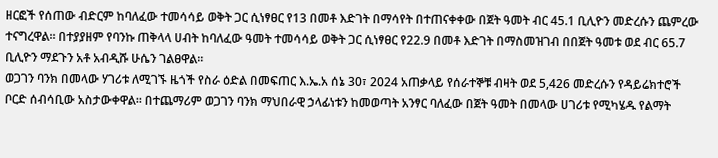ዘርፎች የሰጠው ብድርም ከባለፈው ተመሳሳይ ወቅት ጋር ሲነፃፀር የ13 በመቶ እድገት በማሳየት በተጠናቀቀው በጀት ዓመት ብር 45.1 ቢሊዮን መድረሱን ጨምረው ተናግረዋል፡፡ በተያያዘም የባንኩ ጠቅላላ ሀብት ከባለፈው ዓመት ተመሳሳይ ወቅት ጋር ሲነፃፀር የ22.9 በመቶ እድገት በማስመዝገብ በበጀት ዓመቱ ወደ ብር 65.7 ቢሊዮን ማደጉን አቶ አብዲሹ ሁሴን ገልፀዋል፡፡
ወጋገን ባንክ በመላው ሃገሪቱ ለሚገኙ ዜጎች የስራ ዕድል በመፍጠር እ.ኤ.አ ሰኔ 30፣ 2024 አጠቃላይ የሰራተኞቹ ብዛት ወደ 5,426 መድረሱን የዳይሬክተሮች ቦርድ ሰብሳቢው አስታውቀዋል፡፡ በተጨማሪም ወጋገን ባንክ ማህበራዊ ኃላፊነቱን ከመወጣት አንፃር ባለፈው በጀት ዓመት በመላው ሀገሪቱ የሚካሄዱ የልማት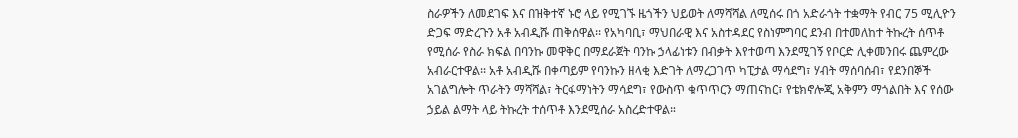ስራዎችን ለመደገፍ እና በዝቅተኛ ኑሮ ላይ የሚገኙ ዜጎችን ህይወት ለማሻሻል ለሚሰሩ በጎ አድራጎት ተቋማት የብር 75 ሚሊዮን ድጋፍ ማድረጉን አቶ አብዲሹ ጠቅሰዋል፡፡ የአካባቢ፣ ማህበራዊ እና አስተዳደር የስነምግባር ደንብ በተመለከተ ትኩረት ሰጥቶ የሚሰራ የስራ ክፍል በባንኩ መዋቅር በማደራጀት ባንኩ ኃላፊነቱን በብቃት እየተወጣ እንደሚገኝ የቦርድ ሊቀመንበሩ ጨምረው አብራርተዋል፡፡ አቶ አብዲሹ በቀጣይም የባንኩን ዘላቂ እድገት ለማረጋገጥ ካፒታል ማሳደግ፣ ሃብት ማሰባሰብ፣ የደንበኞች አገልግሎት ጥራትን ማሻሻል፣ ትርፋማነትን ማሳደግ፣ የውስጥ ቁጥጥርን ማጠናከር፣ የቴክኖሎጂ አቅምን ማጎልበት እና የሰው ኃይል ልማት ላይ ትኩረት ተሰጥቶ እንደሚሰራ አስረድተዋል።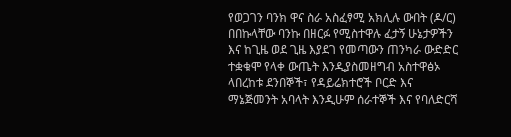የወጋገን ባንክ ዋና ስራ አስፈፃሚ አክሊሉ ውበት (ዶ/ር) በበኩላቸው ባንኩ በዘርፉ የሚስተዋሉ ፈታኝ ሁኔታዎችን እና ከጊዜ ወደ ጊዜ እያደገ የመጣውን ጠንካራ ውድድር ተቋቁሞ የላቀ ውጤት እንዲያስመዘግብ አስተዋፅኦ ላበረከቱ ደንበኞች፣ የዳይሬክተሮች ቦርድ እና ማኔጅመንት አባላት እንዲሁም ሰራተኞች እና የባለድርሻ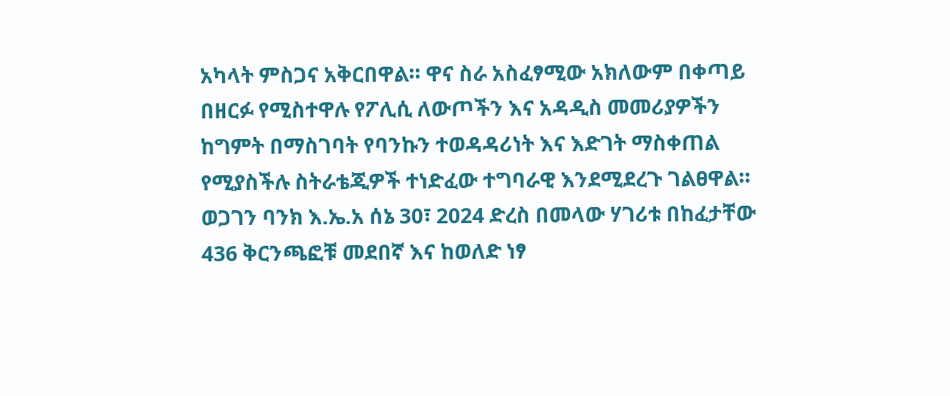አካላት ምስጋና አቅርበዋል፡፡ ዋና ስራ አስፈፃሚው አክለውም በቀጣይ በዘርፉ የሚስተዋሉ የፖሊሲ ለውጦችን እና አዳዲስ መመሪያዎችን ከግምት በማስገባት የባንኩን ተወዳዳሪነት እና እድገት ማስቀጠል የሚያስችሉ ስትራቴጂዎች ተነድፈው ተግባራዊ እንደሚደረጉ ገልፀዋል፡፡
ወጋገን ባንክ እ.ኤ.አ ሰኔ 30፣ 2024 ድረስ በመላው ሃገሪቱ በከፈታቸው 436 ቅርንጫፎቹ መደበኛ እና ከወለድ ነፃ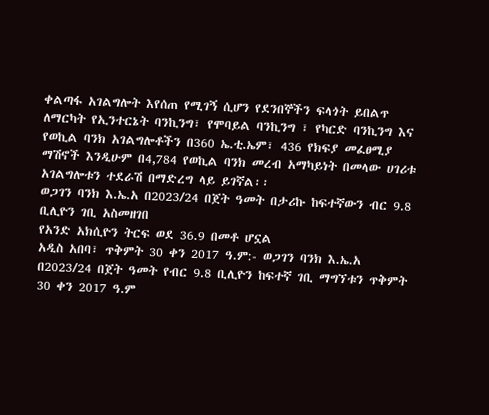ቀልጣፋ አገልግሎት እየሰጠ የሚገኝ ሲሆን የደንበኞችን ፍላጎት ይበልጥ ለማርካት የኢንተርኔት ባንኪንግ፣ የሞባይል ባንኪንግ ፣ የካርድ ባንኪንግ እና የወኪል ባንክ አገልግሎቶችን በ360 ኤ.ቲ.ኤም፣ 436 የክፍያ መፈፀሚያ ማሽኖች እንዲሁም በ4,784 የወኪል ባንክ መረብ አማካይነት በመላው ሀገሪቱ አገልግሎቱን ተደራሽ በማድረግ ላይ ይገኛል፡፡
ወጋገን ባንክ እ.ኤ.አ በ2023/24 በጀት ዓመት በታሪኩ ከፍተኛውን ብር 9.8 ቢሊዮን ገቢ አስመዘገበ
የአንድ አክሲዮን ትርፍ ወደ 36.9 በመቶ ሆኗል
አዲስ አበባ፣ ጥቅምት 30 ቀን 2017 ዓ.ም:- ወጋገን ባንክ እ.ኤ.አ በ2023/24 በጀት ዓመት የብር 9.8 ቢሊዮን ከፍተኛ ገቢ ማግኘቱን ጥቅምት 30 ቀን 2017 ዓ.ም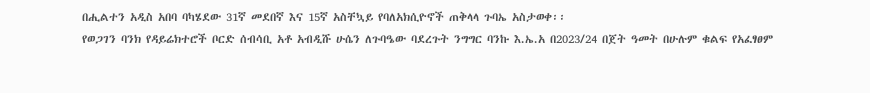በሒልተን አዲስ አበባ ባካሄደው 31ኛ መደበኛ እና 15ኛ አስቸኳይ የባለአክሲዮኖች ጠቅላላ ጉባኤ አስታወቀ፡፡
የወጋገን ባንክ የዳይሬክተሮች ቦርድ ሰብሳቢ አቶ አብዲሹ ሁሴን ለጉባዔው ባደረጉት ንግግር ባንኩ እ.ኤ.አ በ2023/24 በጀት ዓመት በሁሉም ቁልፍ የአፈፃፀም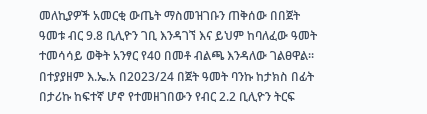መለኪያዎች አመርቂ ውጤት ማስመዝገቡን ጠቅሰው በበጀት ዓመቱ ብር 9.8 ቢሊዮን ገቢ እንዳገኘ እና ይህም ከባለፈው ዓመት ተመሳሳይ ወቅት አንፃር የ40 በመቶ ብልጫ እንዳለው ገልፀዋል። በተያያዘም እ.ኤ.አ በ2023/24 በጀት ዓመት ባንኩ ከታክስ በፊት በታሪኩ ከፍተኛ ሆኖ የተመዘገበውን የብር 2.2 ቢሊዮን ትርፍ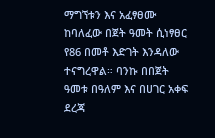ማግኘቱን እና አፈፃፀሙ ከባለፈው በጀት ዓመት ሲነፃፀር የ86 በመቶ እድገት እንዳለው ተናግረዋል። ባንኩ በበጀት ዓመቱ በዓለም እና በሀገር አቀፍ ደረጃ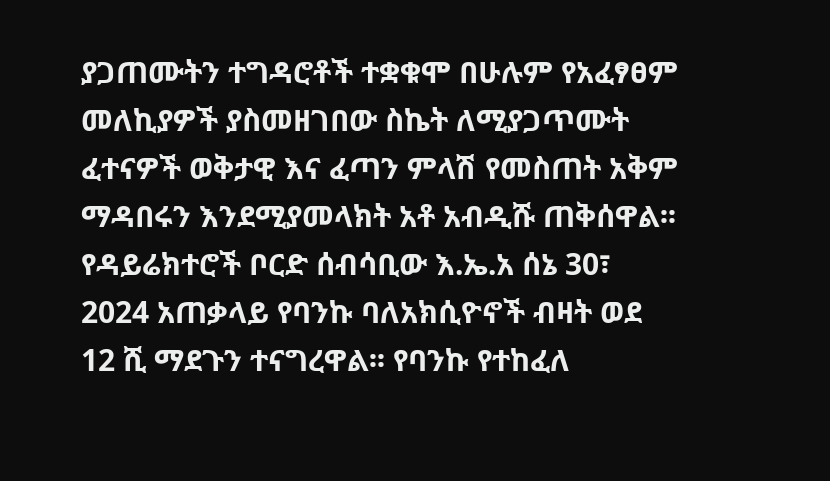ያጋጠሙትን ተግዳሮቶች ተቋቁሞ በሁሉም የአፈፃፀም መለኪያዎች ያስመዘገበው ስኬት ለሚያጋጥሙት ፈተናዎች ወቅታዊ እና ፈጣን ምላሽ የመስጠት አቅም ማዳበሩን እንደሚያመላክት አቶ አብዲሹ ጠቅሰዋል፡፡
የዳይሬክተሮች ቦርድ ሰብሳቢው እ.ኤ.አ ሰኔ 30፣ 2024 አጠቃላይ የባንኩ ባለአክሲዮኖች ብዛት ወደ 12 ሺ ማደጉን ተናግረዋል፡፡ የባንኩ የተከፈለ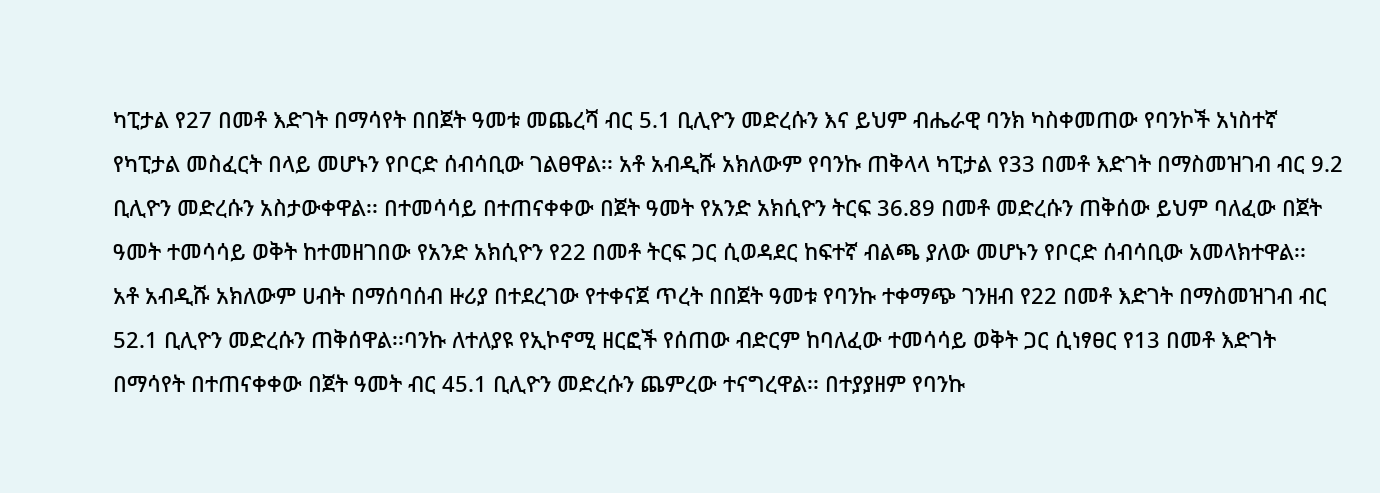ካፒታል የ27 በመቶ እድገት በማሳየት በበጀት ዓመቱ መጨረሻ ብር 5.1 ቢሊዮን መድረሱን እና ይህም ብሔራዊ ባንክ ካስቀመጠው የባንኮች አነስተኛ የካፒታል መስፈርት በላይ መሆኑን የቦርድ ሰብሳቢው ገልፀዋል፡፡ አቶ አብዲሹ አክለውም የባንኩ ጠቅላላ ካፒታል የ33 በመቶ እድገት በማስመዝገብ ብር 9.2 ቢሊዮን መድረሱን አስታውቀዋል፡፡ በተመሳሳይ በተጠናቀቀው በጀት ዓመት የአንድ አክሲዮን ትርፍ 36.89 በመቶ መድረሱን ጠቅሰው ይህም ባለፈው በጀት ዓመት ተመሳሳይ ወቅት ከተመዘገበው የአንድ አክሲዮን የ22 በመቶ ትርፍ ጋር ሲወዳደር ከፍተኛ ብልጫ ያለው መሆኑን የቦርድ ሰብሳቢው አመላክተዋል፡፡
አቶ አብዲሹ አክለውም ሀብት በማሰባሰብ ዙሪያ በተደረገው የተቀናጀ ጥረት በበጀት ዓመቱ የባንኩ ተቀማጭ ገንዘብ የ22 በመቶ እድገት በማስመዝገብ ብር 52.1 ቢሊዮን መድረሱን ጠቅሰዋል፡፡ባንኩ ለተለያዩ የኢኮኖሚ ዘርፎች የሰጠው ብድርም ከባለፈው ተመሳሳይ ወቅት ጋር ሲነፃፀር የ13 በመቶ እድገት በማሳየት በተጠናቀቀው በጀት ዓመት ብር 45.1 ቢሊዮን መድረሱን ጨምረው ተናግረዋል፡፡ በተያያዘም የባንኩ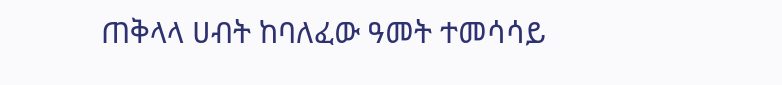ጠቅላላ ሀብት ከባለፈው ዓመት ተመሳሳይ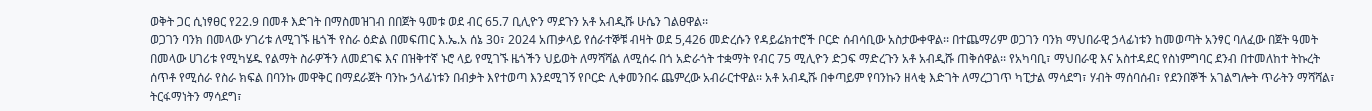ወቅት ጋር ሲነፃፀር የ22.9 በመቶ እድገት በማስመዝገብ በበጀት ዓመቱ ወደ ብር 65.7 ቢሊዮን ማደጉን አቶ አብዲሹ ሁሴን ገልፀዋል፡፡
ወጋገን ባንክ በመላው ሃገሪቱ ለሚገኙ ዜጎች የስራ ዕድል በመፍጠር እ.ኤ.አ ሰኔ 30፣ 2024 አጠቃላይ የሰራተኞቹ ብዛት ወደ 5,426 መድረሱን የዳይሬክተሮች ቦርድ ሰብሳቢው አስታውቀዋል፡፡ በተጨማሪም ወጋገን ባንክ ማህበራዊ ኃላፊነቱን ከመወጣት አንፃር ባለፈው በጀት ዓመት በመላው ሀገሪቱ የሚካሄዱ የልማት ስራዎችን ለመደገፍ እና በዝቅተኛ ኑሮ ላይ የሚገኙ ዜጎችን ህይወት ለማሻሻል ለሚሰሩ በጎ አድራጎት ተቋማት የብር 75 ሚሊዮን ድጋፍ ማድረጉን አቶ አብዲሹ ጠቅሰዋል፡፡ የአካባቢ፣ ማህበራዊ እና አስተዳደር የስነምግባር ደንብ በተመለከተ ትኩረት ሰጥቶ የሚሰራ የስራ ክፍል በባንኩ መዋቅር በማደራጀት ባንኩ ኃላፊነቱን በብቃት እየተወጣ እንደሚገኝ የቦርድ ሊቀመንበሩ ጨምረው አብራርተዋል፡፡ አቶ አብዲሹ በቀጣይም የባንኩን ዘላቂ እድገት ለማረጋገጥ ካፒታል ማሳደግ፣ ሃብት ማሰባሰብ፣ የደንበኞች አገልግሎት ጥራትን ማሻሻል፣ ትርፋማነትን ማሳደግ፣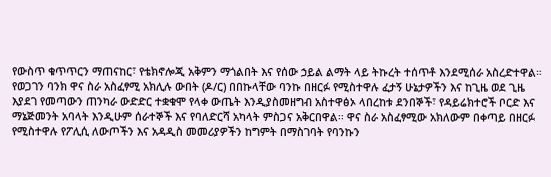የውስጥ ቁጥጥርን ማጠናከር፣ የቴክኖሎጂ አቅምን ማጎልበት እና የሰው ኃይል ልማት ላይ ትኩረት ተሰጥቶ እንደሚሰራ አስረድተዋል።
የወጋገን ባንክ ዋና ስራ አስፈፃሚ አክሊሉ ውበት (ዶ/ር) በበኩላቸው ባንኩ በዘርፉ የሚስተዋሉ ፈታኝ ሁኔታዎችን እና ከጊዜ ወደ ጊዜ እያደገ የመጣውን ጠንካራ ውድድር ተቋቁሞ የላቀ ውጤት እንዲያስመዘግብ አስተዋፅኦ ላበረከቱ ደንበኞች፣ የዳይሬክተሮች ቦርድ እና ማኔጅመንት አባላት እንዲሁም ሰራተኞች እና የባለድርሻ አካላት ምስጋና አቅርበዋል፡፡ ዋና ስራ አስፈፃሚው አክለውም በቀጣይ በዘርፉ የሚስተዋሉ የፖሊሲ ለውጦችን እና አዳዲስ መመሪያዎችን ከግምት በማስገባት የባንኩን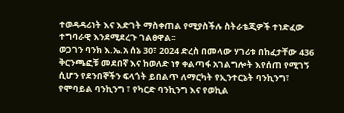ተወዳዳሪነት እና እድገት ማስቀጠል የሚያስችሉ ስትራቴጂዎች ተነድፈው ተግባራዊ እንደሚደረጉ ገልፀዋል፡፡
ወጋገን ባንክ እ.ኤ.አ ሰኔ 30፣ 2024 ድረስ በመላው ሃገሪቱ በከፈታቸው 436 ቅርንጫፎቹ መደበኛ እና ከወለድ ነፃ ቀልጣፋ አገልግሎት እየሰጠ የሚገኝ ሲሆን የደንበኞችን ፍላጎት ይበልጥ ለማርካት የኢንተርኔት ባንኪንግ፣ የሞባይል ባንኪንግ ፣ የካርድ ባንኪንግ እና የወኪል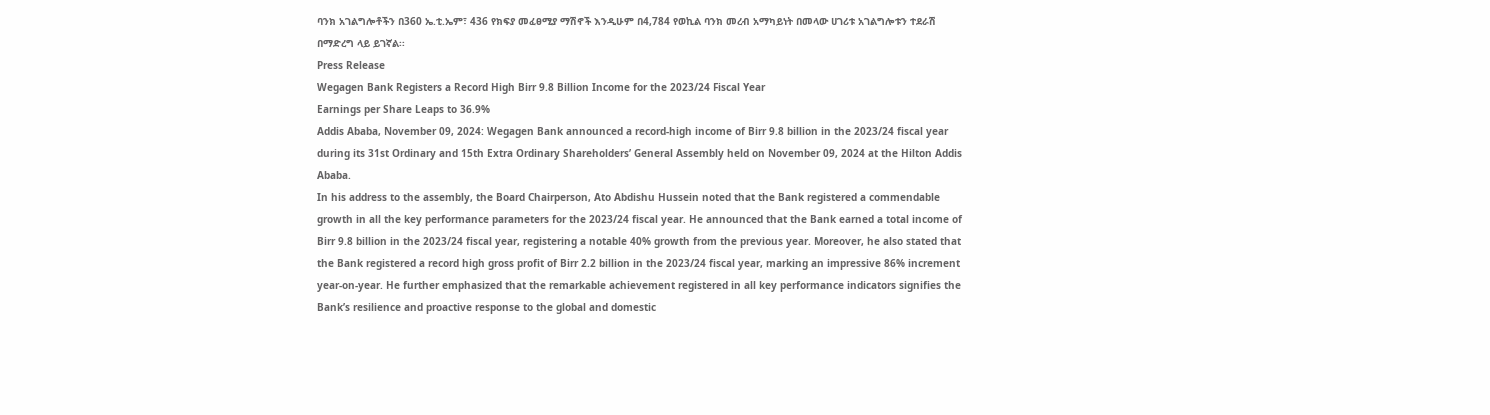ባንክ አገልግሎቶችን በ360 ኤ.ቲ.ኤም፣ 436 የክፍያ መፈፀሚያ ማሽኖች እንዲሁም በ4,784 የወኪል ባንክ መረብ አማካይነት በመላው ሀገሪቱ አገልግሎቱን ተደራሽ በማድረግ ላይ ይገኛል፡፡
Press Release
Wegagen Bank Registers a Record High Birr 9.8 Billion Income for the 2023/24 Fiscal Year
Earnings per Share Leaps to 36.9%
Addis Ababa, November 09, 2024: Wegagen Bank announced a record-high income of Birr 9.8 billion in the 2023/24 fiscal year during its 31st Ordinary and 15th Extra Ordinary Shareholders’ General Assembly held on November 09, 2024 at the Hilton Addis Ababa.
In his address to the assembly, the Board Chairperson, Ato Abdishu Hussein noted that the Bank registered a commendable growth in all the key performance parameters for the 2023/24 fiscal year. He announced that the Bank earned a total income of Birr 9.8 billion in the 2023/24 fiscal year, registering a notable 40% growth from the previous year. Moreover, he also stated that the Bank registered a record high gross profit of Birr 2.2 billion in the 2023/24 fiscal year, marking an impressive 86% increment year-on-year. He further emphasized that the remarkable achievement registered in all key performance indicators signifies the Bank’s resilience and proactive response to the global and domestic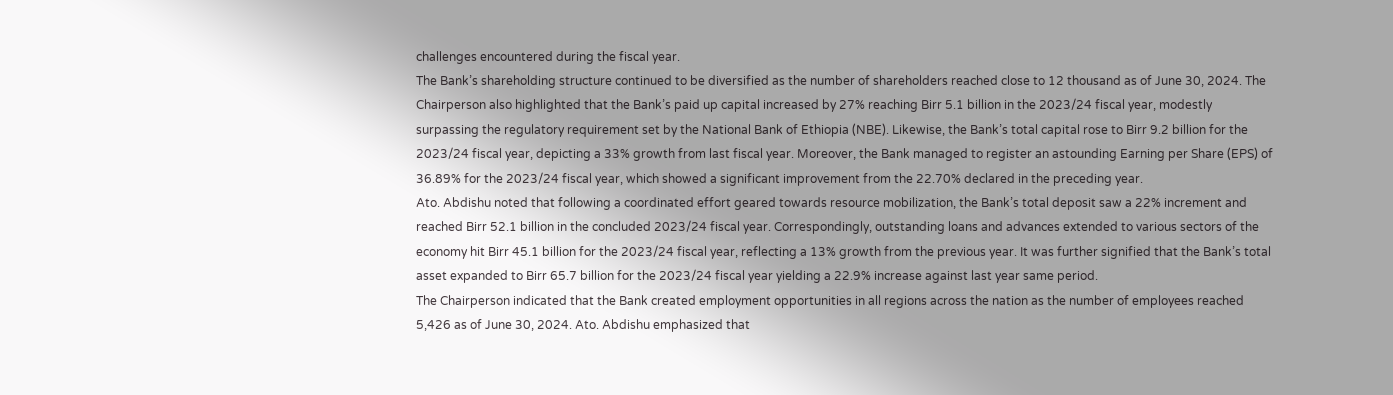challenges encountered during the fiscal year.
The Bank’s shareholding structure continued to be diversified as the number of shareholders reached close to 12 thousand as of June 30, 2024. The Chairperson also highlighted that the Bank’s paid up capital increased by 27% reaching Birr 5.1 billion in the 2023/24 fiscal year, modestly surpassing the regulatory requirement set by the National Bank of Ethiopia (NBE). Likewise, the Bank’s total capital rose to Birr 9.2 billion for the 2023/24 fiscal year, depicting a 33% growth from last fiscal year. Moreover, the Bank managed to register an astounding Earning per Share (EPS) of 36.89% for the 2023/24 fiscal year, which showed a significant improvement from the 22.70% declared in the preceding year.
Ato. Abdishu noted that following a coordinated effort geared towards resource mobilization, the Bank’s total deposit saw a 22% increment and reached Birr 52.1 billion in the concluded 2023/24 fiscal year. Correspondingly, outstanding loans and advances extended to various sectors of the economy hit Birr 45.1 billion for the 2023/24 fiscal year, reflecting a 13% growth from the previous year. It was further signified that the Bank’s total asset expanded to Birr 65.7 billion for the 2023/24 fiscal year yielding a 22.9% increase against last year same period.
The Chairperson indicated that the Bank created employment opportunities in all regions across the nation as the number of employees reached 5,426 as of June 30, 2024. Ato. Abdishu emphasized that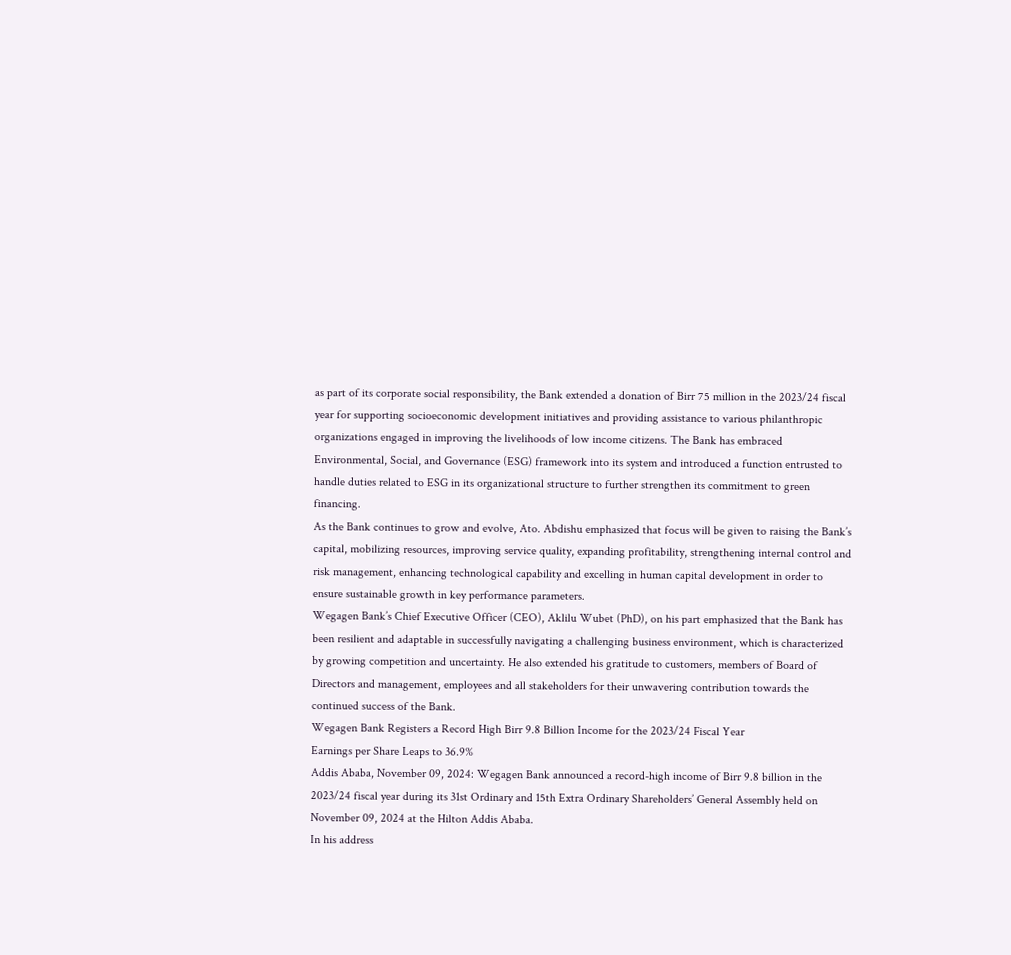as part of its corporate social responsibility, the Bank extended a donation of Birr 75 million in the 2023/24 fiscal year for supporting socioeconomic development initiatives and providing assistance to various philanthropic organizations engaged in improving the livelihoods of low income citizens. The Bank has embraced Environmental, Social, and Governance (ESG) framework into its system and introduced a function entrusted to handle duties related to ESG in its organizational structure to further strengthen its commitment to green financing.
As the Bank continues to grow and evolve, Ato. Abdishu emphasized that focus will be given to raising the Bank’s capital, mobilizing resources, improving service quality, expanding profitability, strengthening internal control and risk management, enhancing technological capability and excelling in human capital development in order to ensure sustainable growth in key performance parameters.
Wegagen Bank’s Chief Executive Officer (CEO), Aklilu Wubet (PhD), on his part emphasized that the Bank has been resilient and adaptable in successfully navigating a challenging business environment, which is characterized by growing competition and uncertainty. He also extended his gratitude to customers, members of Board of Directors and management, employees and all stakeholders for their unwavering contribution towards the continued success of the Bank.
Wegagen Bank Registers a Record High Birr 9.8 Billion Income for the 2023/24 Fiscal Year
Earnings per Share Leaps to 36.9%
Addis Ababa, November 09, 2024: Wegagen Bank announced a record-high income of Birr 9.8 billion in the 2023/24 fiscal year during its 31st Ordinary and 15th Extra Ordinary Shareholders’ General Assembly held on November 09, 2024 at the Hilton Addis Ababa.
In his address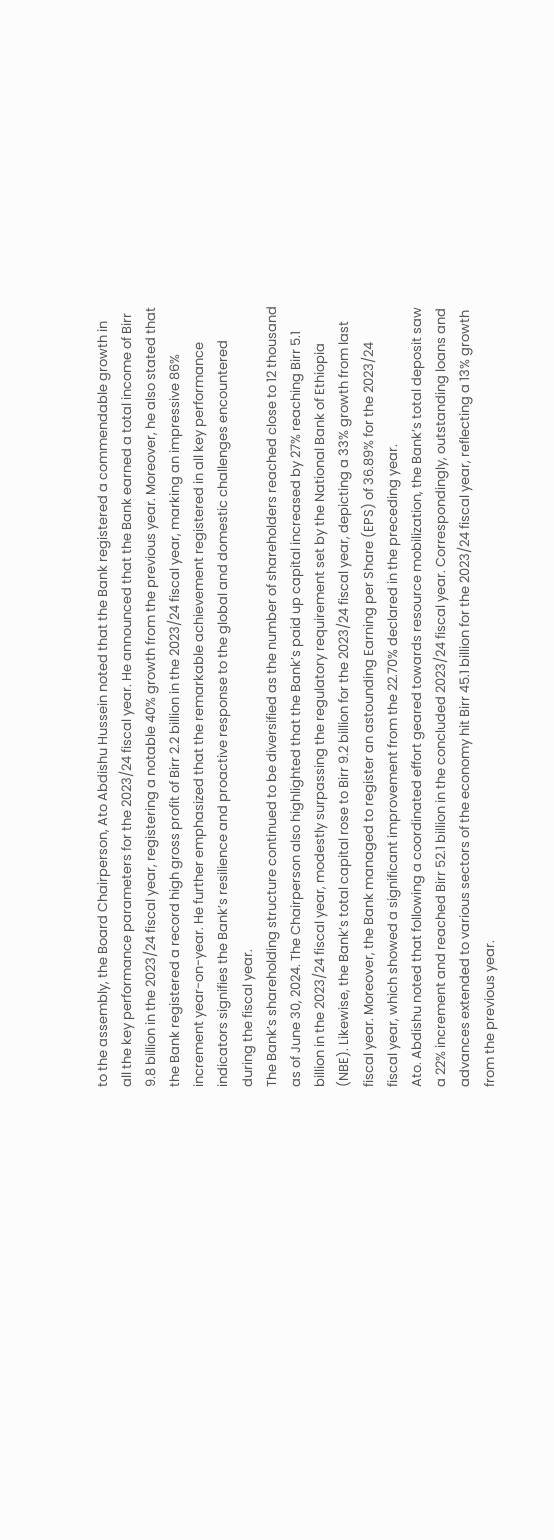to the assembly, the Board Chairperson, Ato Abdishu Hussein noted that the Bank registered a commendable growth in all the key performance parameters for the 2023/24 fiscal year. He announced that the Bank earned a total income of Birr 9.8 billion in the 2023/24 fiscal year, registering a notable 40% growth from the previous year. Moreover, he also stated that the Bank registered a record high gross profit of Birr 2.2 billion in the 2023/24 fiscal year, marking an impressive 86% increment year-on-year. He further emphasized that the remarkable achievement registered in all key performance indicators signifies the Bank’s resilience and proactive response to the global and domestic challenges encountered during the fiscal year.
The Bank’s shareholding structure continued to be diversified as the number of shareholders reached close to 12 thousand as of June 30, 2024. The Chairperson also highlighted that the Bank’s paid up capital increased by 27% reaching Birr 5.1 billion in the 2023/24 fiscal year, modestly surpassing the regulatory requirement set by the National Bank of Ethiopia (NBE). Likewise, the Bank’s total capital rose to Birr 9.2 billion for the 2023/24 fiscal year, depicting a 33% growth from last fiscal year. Moreover, the Bank managed to register an astounding Earning per Share (EPS) of 36.89% for the 2023/24 fiscal year, which showed a significant improvement from the 22.70% declared in the preceding year.
Ato. Abdishu noted that following a coordinated effort geared towards resource mobilization, the Bank’s total deposit saw a 22% increment and reached Birr 52.1 billion in the concluded 2023/24 fiscal year. Correspondingly, outstanding loans and advances extended to various sectors of the economy hit Birr 45.1 billion for the 2023/24 fiscal year, reflecting a 13% growth from the previous year.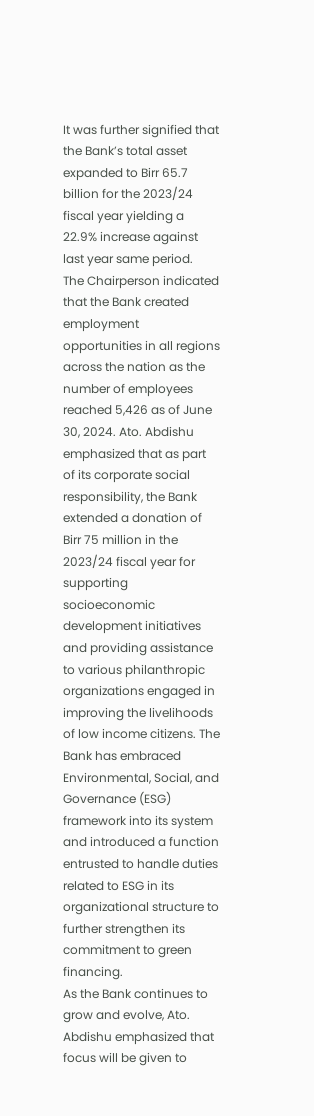It was further signified that the Bank’s total asset expanded to Birr 65.7 billion for the 2023/24 fiscal year yielding a 22.9% increase against last year same period.
The Chairperson indicated that the Bank created employment opportunities in all regions across the nation as the number of employees reached 5,426 as of June 30, 2024. Ato. Abdishu emphasized that as part of its corporate social responsibility, the Bank extended a donation of Birr 75 million in the 2023/24 fiscal year for supporting socioeconomic development initiatives and providing assistance to various philanthropic organizations engaged in improving the livelihoods of low income citizens. The Bank has embraced Environmental, Social, and Governance (ESG) framework into its system and introduced a function entrusted to handle duties related to ESG in its organizational structure to further strengthen its commitment to green financing.
As the Bank continues to grow and evolve, Ato. Abdishu emphasized that focus will be given to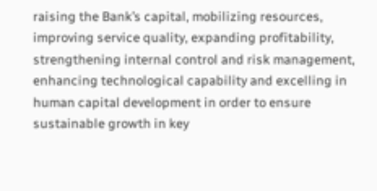raising the Bank’s capital, mobilizing resources, improving service quality, expanding profitability, strengthening internal control and risk management, enhancing technological capability and excelling in human capital development in order to ensure sustainable growth in key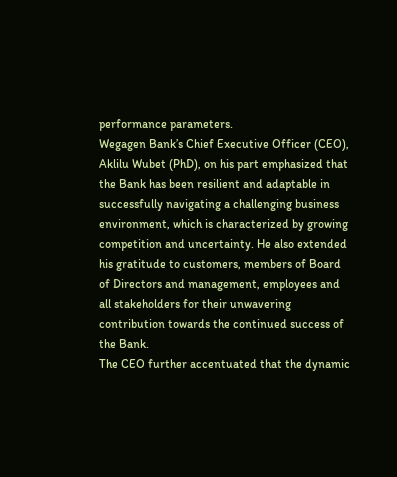performance parameters.
Wegagen Bank’s Chief Executive Officer (CEO), Aklilu Wubet (PhD), on his part emphasized that the Bank has been resilient and adaptable in successfully navigating a challenging business environment, which is characterized by growing competition and uncertainty. He also extended his gratitude to customers, members of Board of Directors and management, employees and all stakeholders for their unwavering contribution towards the continued success of the Bank.
The CEO further accentuated that the dynamic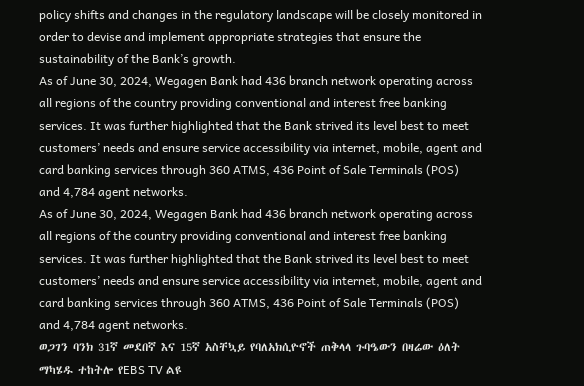policy shifts and changes in the regulatory landscape will be closely monitored in order to devise and implement appropriate strategies that ensure the sustainability of the Bank’s growth.
As of June 30, 2024, Wegagen Bank had 436 branch network operating across all regions of the country providing conventional and interest free banking services. It was further highlighted that the Bank strived its level best to meet customers’ needs and ensure service accessibility via internet, mobile, agent and card banking services through 360 ATMS, 436 Point of Sale Terminals (POS) and 4,784 agent networks.
As of June 30, 2024, Wegagen Bank had 436 branch network operating across all regions of the country providing conventional and interest free banking services. It was further highlighted that the Bank strived its level best to meet customers’ needs and ensure service accessibility via internet, mobile, agent and card banking services through 360 ATMS, 436 Point of Sale Terminals (POS) and 4,784 agent networks.
ወጋገን ባንክ 31ኛ መደበኛ እና 15ኛ አስቸኳይ የባለአክሲዮኖች ጠቅላላ ጉባዔውን በዛሬው ዕለት ማካሄዱ ተከትሎ የEBS TV ልዩ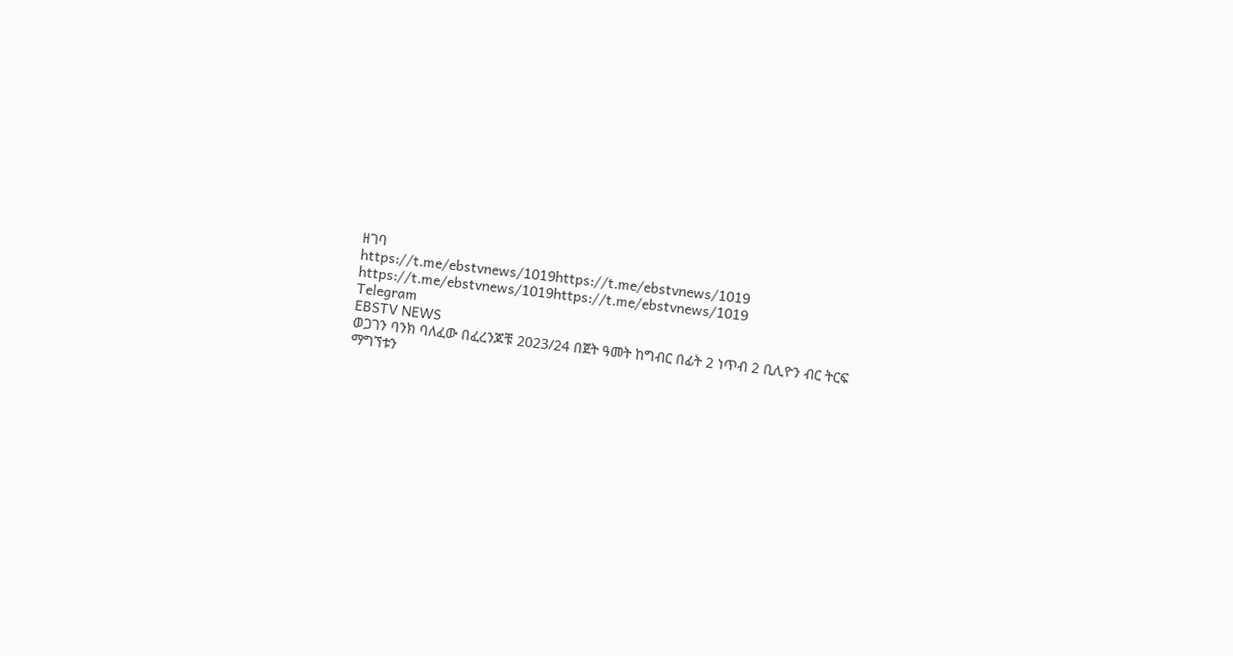ዘገባ
https://t.me/ebstvnews/1019https://t.me/ebstvnews/1019
https://t.me/ebstvnews/1019https://t.me/ebstvnews/1019
Telegram
EBSTV NEWS
ወጋገን ባንክ ባለፈው በፈረንጆቹ 2023/24 በጀት ዓመት ከግብር በፊት 2 ነጥብ 2 ቢሊዮን ብር ትርፍ ማግኘቱን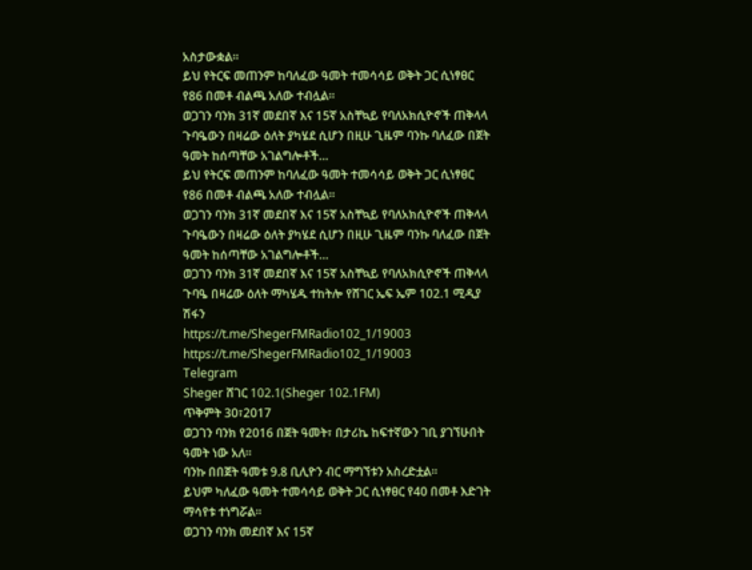አስታውቋል።
ይህ የትርፍ መጠንም ከባለፈው ዓመት ተመሳሳይ ወቅት ጋር ሲነፃፀር የ86 በመቶ ብልጫ አለው ተብሏል።
ወጋገን ባንክ 31ኛ መደበኛ እና 15ኛ አስቸኳይ የባለአክሲዮኖች ጠቅላላ ጉባዔውን በዛሬው ዕለት ያካሄደ ሲሆን በዚሁ ጊዜም ባንኩ ባለፈው በጀት ዓመት ከሰጣቸው አገልግሎቶች…
ይህ የትርፍ መጠንም ከባለፈው ዓመት ተመሳሳይ ወቅት ጋር ሲነፃፀር የ86 በመቶ ብልጫ አለው ተብሏል።
ወጋገን ባንክ 31ኛ መደበኛ እና 15ኛ አስቸኳይ የባለአክሲዮኖች ጠቅላላ ጉባዔውን በዛሬው ዕለት ያካሄደ ሲሆን በዚሁ ጊዜም ባንኩ ባለፈው በጀት ዓመት ከሰጣቸው አገልግሎቶች…
ወጋገን ባንክ 31ኛ መደበኛ እና 15ኛ አስቸኳይ የባለአክሲዮኖች ጠቅላላ ጉባዔ በዛሬው ዕለት ማካሄዱ ተከትሎ የሸገር ኤፍ ኤም 102.1 ሚዲያ ሽፋን
https://t.me/ShegerFMRadio102_1/19003
https://t.me/ShegerFMRadio102_1/19003
Telegram
Sheger ሸገር 102.1(Sheger 102.1FM)
ጥቅምት 30፣2017
ወጋገን ባንክ የ2016 በጀት ዓመት፣ በታሪኬ ከፍተኛውን ገቢ ያገኘሁበት ዓመት ነው አለ።
ባንኩ በበጀት ዓመቱ 9.8 ቢሊዮን ብር ማግኘቱን አስረድቷል።
ይህም ካለፈው ዓመት ተመሳሳይ ወቅት ጋር ሲነፃፀር የ40 በመቶ እድገት ማሳየቱ ተነግሯል።
ወጋገን ባንክ መደበኛ እና 15ኛ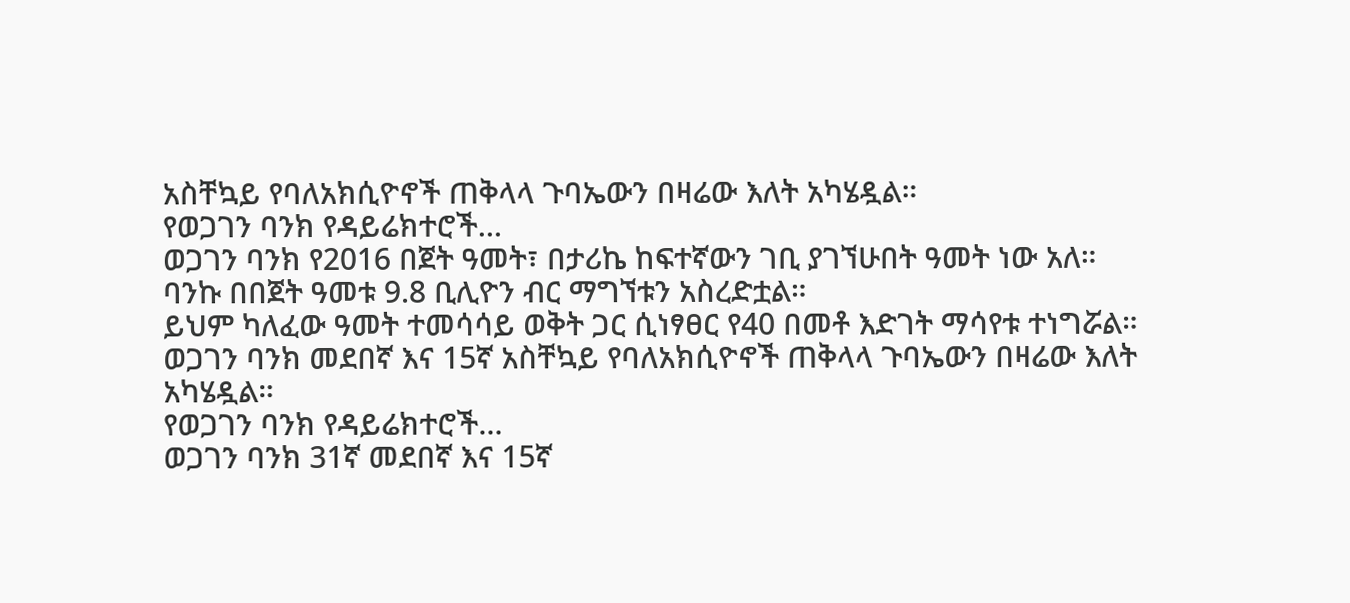አስቸኳይ የባለአክሲዮኖች ጠቅላላ ጉባኤውን በዛሬው እለት አካሄዷል።
የወጋገን ባንክ የዳይሬክተሮች…
ወጋገን ባንክ የ2016 በጀት ዓመት፣ በታሪኬ ከፍተኛውን ገቢ ያገኘሁበት ዓመት ነው አለ።
ባንኩ በበጀት ዓመቱ 9.8 ቢሊዮን ብር ማግኘቱን አስረድቷል።
ይህም ካለፈው ዓመት ተመሳሳይ ወቅት ጋር ሲነፃፀር የ40 በመቶ እድገት ማሳየቱ ተነግሯል።
ወጋገን ባንክ መደበኛ እና 15ኛ አስቸኳይ የባለአክሲዮኖች ጠቅላላ ጉባኤውን በዛሬው እለት አካሄዷል።
የወጋገን ባንክ የዳይሬክተሮች…
ወጋገን ባንክ 31ኛ መደበኛ እና 15ኛ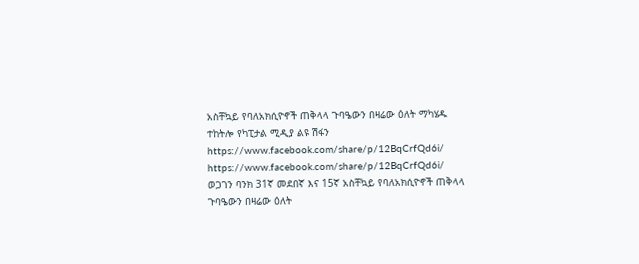አስቸኳይ የባለአክሲዮኖች ጠቅላላ ጉባዔውን በዛሬው ዕለት ማካሄዱ ተከትሎ የካፒታል ሚዲያ ልዩ ሽፋን
https://www.facebook.com/share/p/12BqCrfQd6i/
https://www.facebook.com/share/p/12BqCrfQd6i/
ወጋገን ባንክ 31ኛ መደበኛ እና 15ኛ አስቸኳይ የባለአክሲዮኖች ጠቅላላ ጉባዔውን በዛሬው ዕለት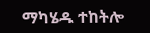ማካሄዱ ተከትሎ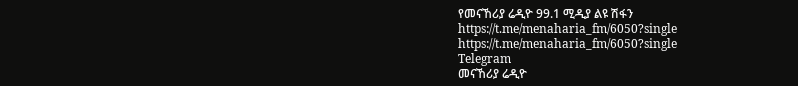የመናኸሪያ ሬዲዮ 99.1 ሚዲያ ልዩ ሽፋን
https://t.me/menaharia_fm/6050?single
https://t.me/menaharia_fm/6050?single
Telegram
መናኸሪያ ሬዲዮ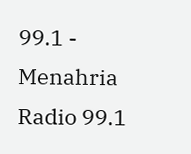99.1 - Menahria Radio 99.1